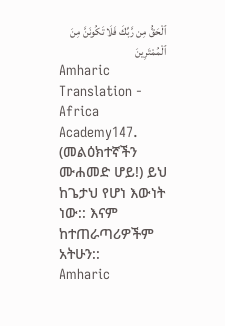ٱلْحَقُّ مِن رَّبِّكَ فَلَا تَكُونَنَّ مِنَ ٱلْمُمْتَرِينَ
Amharic Translation - Africa Academy147. (መልዕክተኛችን ሙሐመድ ሆይ!) ይህ ከጌታህ የሆነ እውነት ነው:: እናም ከተጠራጣሪዎችም አትሁን::
Amharic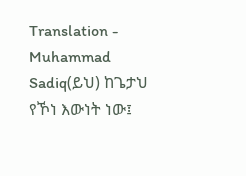Translation - Muhammad Sadiq(ይህ) ከጌታህ የኾነ እውነት ነው፤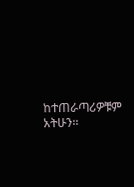ከተጠራጣሪዎቹም አትሁን፡፡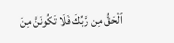ٱلْحَقُّ مِن رَّبِّكَ فَلَا تَكُونَنَّ مِنَ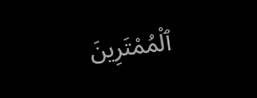ٱلْمُمْتَرِينَ